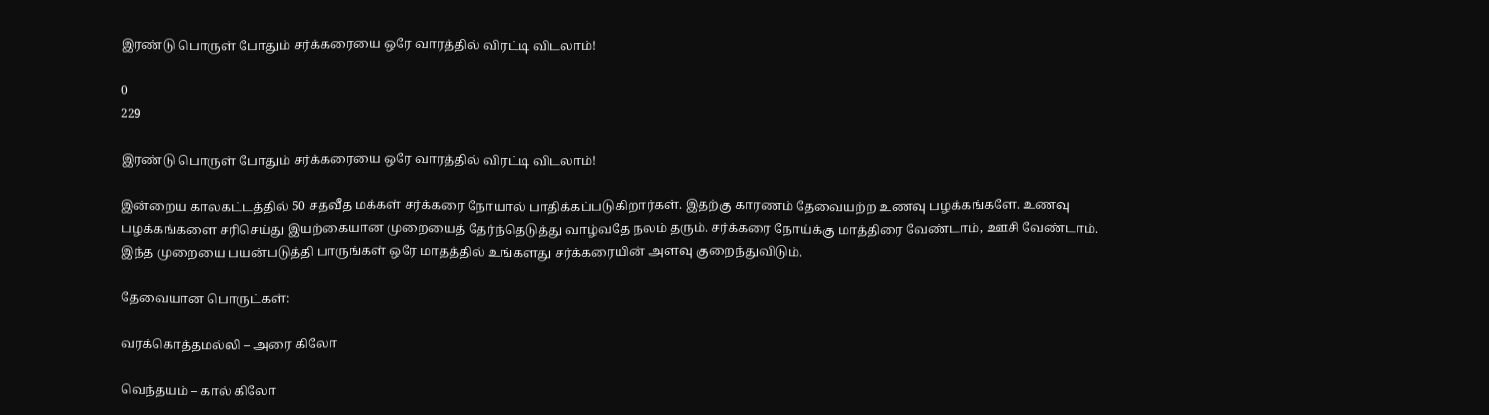இரண்டு பொருள் போதும் சர்க்கரையை ஒரே வாரத்தில் விரட்டி விடலாம்!

0
229

இரண்டு பொருள் போதும் சர்க்கரையை ஒரே வாரத்தில் விரட்டி விடலாம்!

இன்றைய காலகட்டத்தில் 50 சதவீத மக்கள் சர்க்கரை நோயால் பாதிக்கப்படுகிறார்கள். இதற்கு காரணம் தேவையற்ற உணவு பழக்கங்களே. உணவு பழக்கங்களை சரிசெய்து இயற்கையான முறையைத் தேர்ந்தெடுத்து வாழ்வதே நலம் தரும். சர்க்கரை நோய்க்கு மாத்திரை வேண்டாம், ஊசி வேண்டாம். இந்த முறையை பயன்படுத்தி பாருங்கள் ஒரே மாதத்தில் உங்களது சர்க்கரையின் அளவு குறைந்துவிடும்.

தேவையான பொருட்கள்:

வரக்கொத்தமல்லி – அரை கிலோ

வெந்தயம் – கால் கிலோ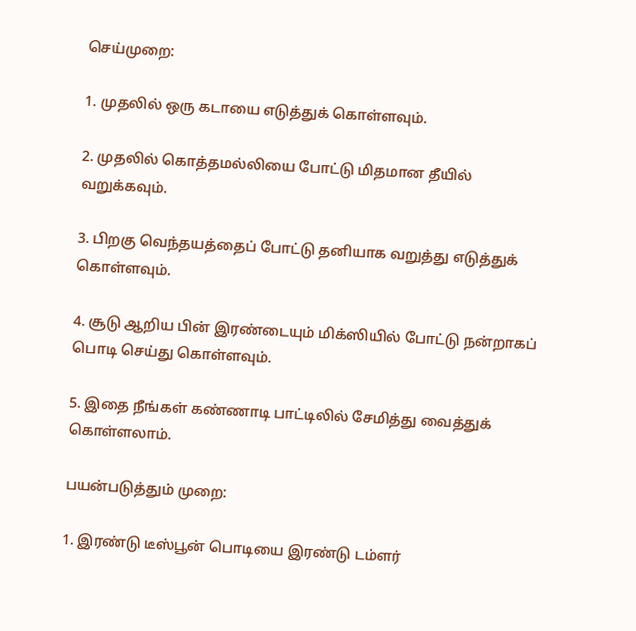செய்முறை:

1. முதலில் ஒரு கடாயை எடுத்துக் கொள்ளவும்.

2. முதலில் கொத்தமல்லியை போட்டு மிதமான தீயில் வறுக்கவும்.

3. பிறகு வெந்தயத்தைப் போட்டு தனியாக வறுத்து எடுத்துக் கொள்ளவும்.

4. சூடு ஆறிய பின் இரண்டையும் மிக்ஸியில் போட்டு நன்றாகப் பொடி செய்து கொள்ளவும்.

5. இதை நீங்கள் கண்ணாடி பாட்டிலில் சேமித்து வைத்துக் கொள்ளலாம்.

பயன்படுத்தும் முறை:

1. இரண்டு டீஸ்பூன் பொடியை இரண்டு டம்ளர்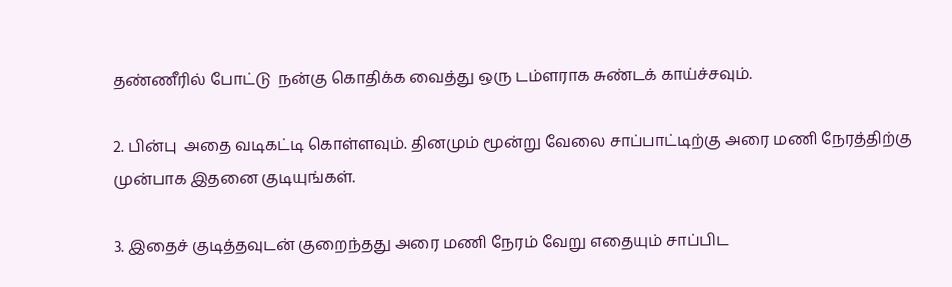தண்ணீரில் போட்டு  நன்கு கொதிக்க வைத்து ஒரு டம்ளராக சுண்டக் காய்ச்சவும்.

2. பின்பு  அதை வடிகட்டி கொள்ளவும். தினமும் மூன்று வேலை சாப்பாட்டிற்கு அரை மணி நேரத்திற்கு முன்பாக இதனை குடியுங்கள்.

3. இதைச் குடித்தவுடன் குறைந்தது அரை மணி நேரம் வேறு எதையும் சாப்பிட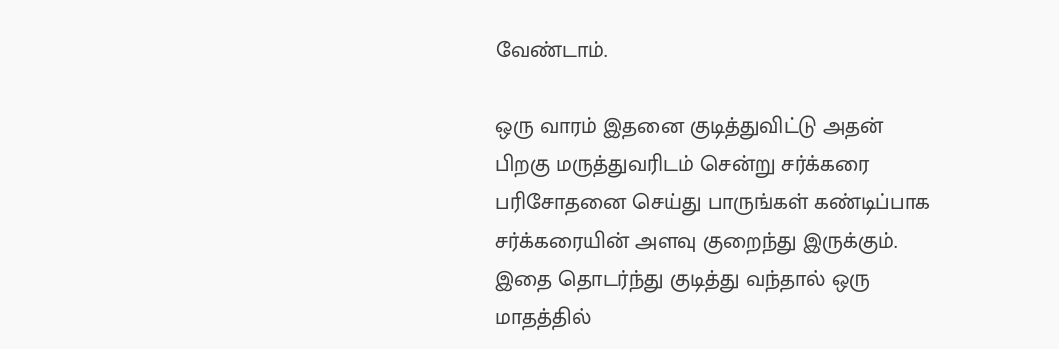வேண்டாம்.

ஒரு வாரம் இதனை குடித்துவிட்டு அதன் பிறகு மருத்துவரிடம் சென்று சர்க்கரை பரிசோதனை செய்து பாருங்கள் கண்டிப்பாக சர்க்கரையின் அளவு குறைந்து இருக்கும். இதை தொடர்ந்து குடித்து வந்தால் ஒரு மாதத்தில்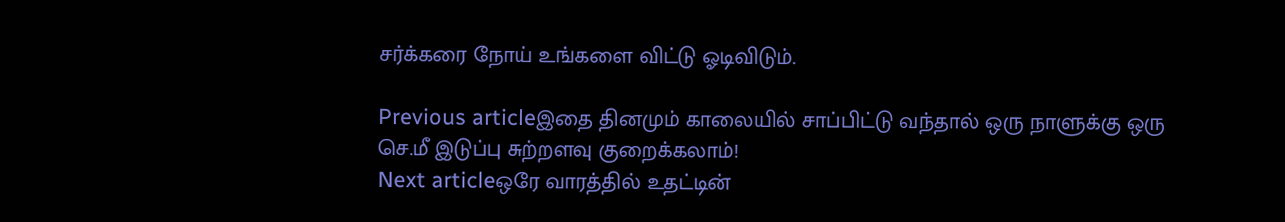சர்க்கரை நோய் உங்களை விட்டு ஓடிவிடும்.

Previous articleஇதை தினமும் காலையில் சாப்பிட்டு வந்தால் ஒரு நாளுக்கு ஒரு செ.மீ இடுப்பு சுற்றளவு குறைக்கலாம்!
Next articleஒரே வாரத்தில் உதட்டின்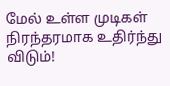மேல் உள்ள முடிகள் நிரந்தரமாக உதிர்ந்து விடும்!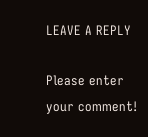LEAVE A REPLY

Please enter your comment!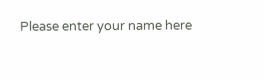Please enter your name here